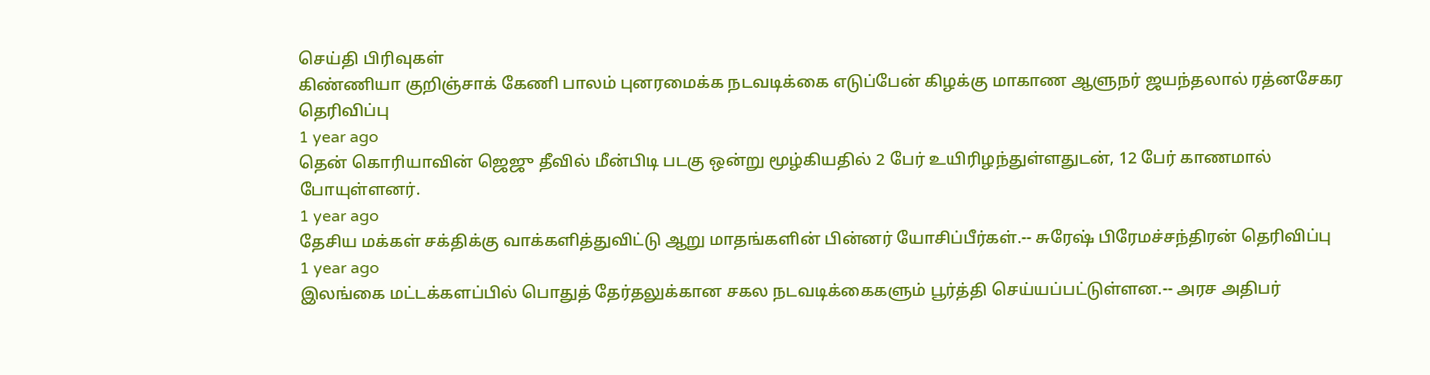செய்தி பிரிவுகள்
கிண்ணியா குறிஞ்சாக் கேணி பாலம் புனரமைக்க நடவடிக்கை எடுப்பேன் கிழக்கு மாகாண ஆளுநர் ஜயந்தலால் ரத்னசேகர தெரிவிப்பு
1 year ago
தென் கொரியாவின் ஜெஜு தீவில் மீன்பிடி படகு ஒன்று மூழ்கியதில் 2 பேர் உயிரிழந்துள்ளதுடன், 12 பேர் காணமால் போயுள்ளனர்.
1 year ago
தேசிய மக்கள் சக்திக்கு வாக்களித்துவிட்டு ஆறு மாதங்களின் பின்னர் யோசிப்பீர்கள்.-- சுரேஷ் பிரேமச்சந்திரன் தெரிவிப்பு
1 year ago
இலங்கை மட்டக்களப்பில் பொதுத் தேர்தலுக்கான சகல நடவடிக்கைகளும் பூர்த்தி செய்யப்பட்டுள்ளன.-- அரச அதிபர்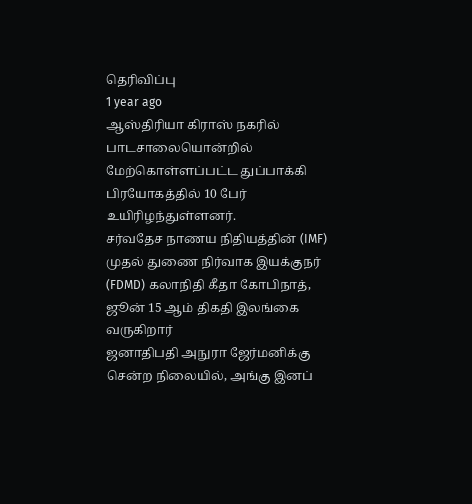தெரிவிப்பு
1 year ago
ஆஸ்திரியா கிராஸ் நகரில் பாடசாலையொன்றில் மேற்கொள்ளப்பட்ட துப்பாக்கி பிரயோகத்தில் 10 பேர் உயிரிழந்துள்ளனர்.
சர்வதேச நாணய நிதியத்தின் (IMF) முதல் துணை நிர்வாக இயக்குநர் (FDMD) கலாநிதி கீதா கோபிநாத், ஜூன் 15 ஆம் திகதி இலங்கை வருகிறார்
ஜனாதிபதி அநுரா ஜேர்மனிக்கு சென்ற நிலையில், அங்கு இனப்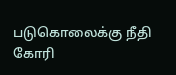படுகொலைக்கு நீதி கோரி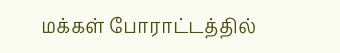மக்கள் போராட்டத்தில்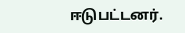ஈடுபட்டனர்.